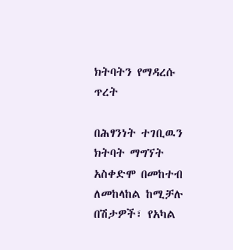ክትባትን የማዳረሱ ጥረት

በሕፃንነት ተገቢዉን ክትባት ማግኘት አስቀድሞ በመከተብ ለመከላከል ከሚቻሉ በሽታዎች፣ የአካል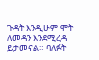ጉዳት እንዲሁም ሞት ለመዳን እንደሚረዳ ይታመናል። ባለፉት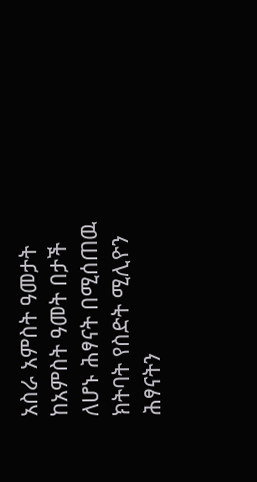አስራ አምስት ዓመታት ከአምስት ዓመት በታች ለሆኑ ሕፃናት በሚሰጠዉ ክትባት የስድት ሚሊዮን ሕፃናትን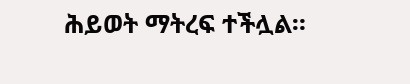ሕይወት ማትረፍ ተችሏል።